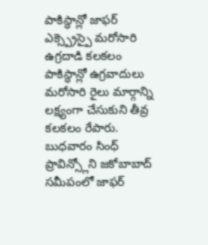పాకిస్థాన్లో జాఫర్ ఎక్స్ప్రెస్పై మరోసారి ఉగ్రదాడి కలకలం
పాకిస్థాన్లో ఉగ్రవాదులు మరోసారి రైలు మార్గాన్ని లక్ష్యంగా చేసుకుని తీవ్ర కలకలం రేపారు. బుధవారం సింధ్ ప్రావిన్స్లోని జకోబాబాద్ సమీపంలో జాఫర్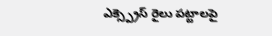ఎక్స్ప్రెస్ రైలు పట్టాలపై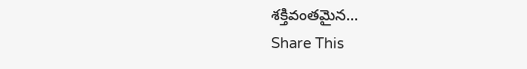శక్తివంతమైన…
Share This